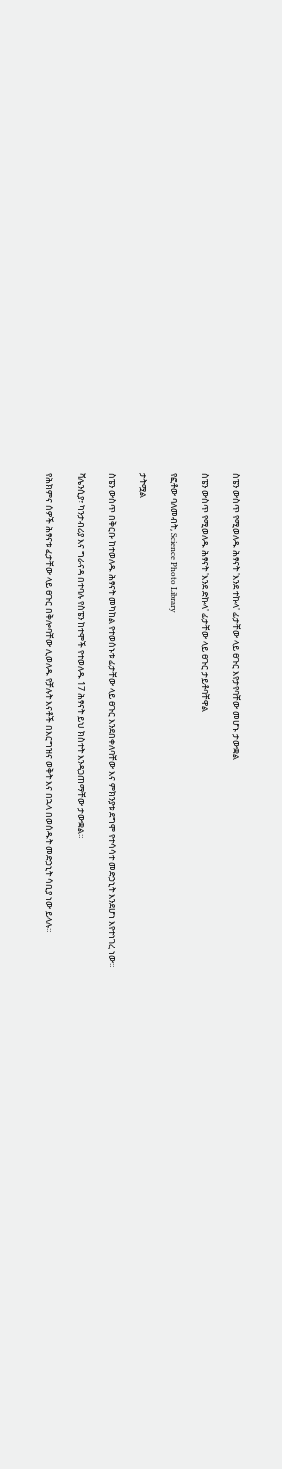ስፔን ውስጥ የሚወለዱ ሕፃናት 'እንደ ተኩላ' ፊታቸው ላይ ፀጉር እየታየባቸው መሆኑ ታውቋል

ስፔን ውስጥ የሚወለዱ ሕፃናት 'እንደ ድኩላ' ፊታቸው ላይ ፀጉር ታይቶባቸዋል

የፎቶው ባለመብት, Science Photo Library

ታትሟል

ስፔን ውስጥ በቅርቡ ከተወለዱ ሕፃናት መካከል የተወሰኑቱ ፊታቸው ላይ ፀጉር እንደበቀለባቸው እና ምክንያቱ ደግሞ የተሳሳተ መድኃኒት እንደሆነ እየተነገረ ነው።

ቫሌንሲያ፣ ካንታብሪያ እና ግራናዳ በተባሉ የስፔን ከተሞች የተወለዱ 17 ሕፃናት ይህ ክስተት እንዳጋጠማቸው ታውቋል።

የሕክምና ሰዎች ሕፃናቱ ፈታቸው ላይ ፀጉር በቅሎባቸው ሊወለዱ የቻሉት እናቶች በእርግዝና ወቅት እና በኋላ በወሰዱት መድኃኒት ሳቢያ ነው ይላሉ።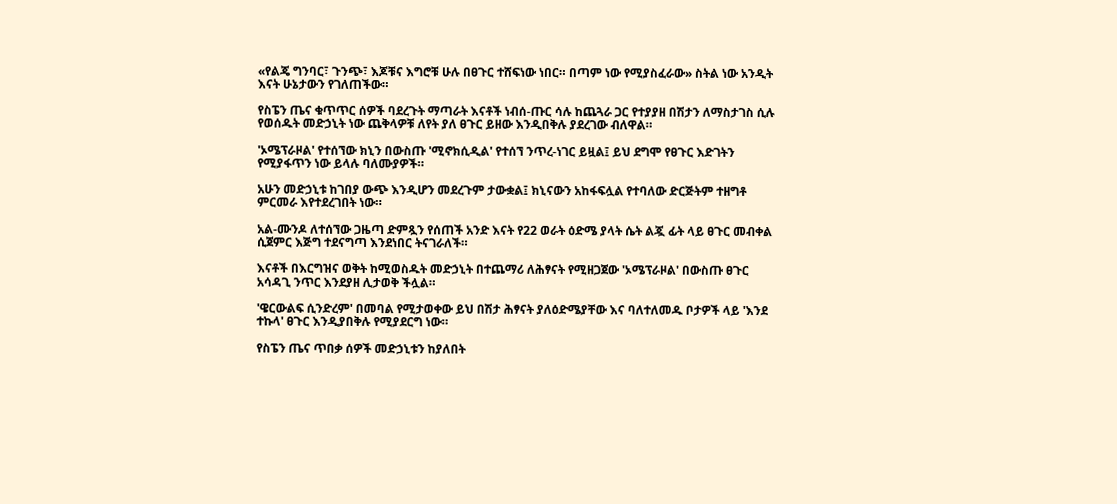«የልጄ ግንባር፣ ጉንጭ፣ እጆቹና እግሮቹ ሁሉ በፀጉር ተሸፍነው ነበር። በጣም ነው የሚያስፈራው» ስትል ነው አንዲት እናት ሁኔታውን የገለጠችው።

የስፔን ጤና ቁጥጥር ሰዎች ባደረጉት ማጣራት እናቶች ነብሰ-ጡር ሳሉ ከጨጓራ ጋር የተያያዘ በሽታን ለማስታገስ ሲሉ የወሰዱት መድኃኒት ነው ጨቅላዎቹ ለየት ያለ ፀጉር ይዘው እንዲበቅሉ ያደረገው ብለዋል።

'ኦሜፕራዞል' የተሰኘው ክኒን በውስጡ 'ሚኖክሲዲል' የተሰኘ ንጥረ-ነገር ይዟል፤ ይህ ደግሞ የፀጉር እድገትን የሚያፋጥን ነው ይላሉ ባለሙያዎች።

አሁን መድኃኒቱ ከገበያ ውጭ እንዲሆን መደረጉም ታውቋል፤ ክኒናውን አከፋፍሏል የተባለው ድርጅትም ተዘግቶ ምርመራ እየተደረገበት ነው።

አል-ሙንዶ ለተሰኘው ጋዜጣ ድምጿን የሰጠች አንድ እናት የ22 ወራት ዕድሜ ያላት ሴት ልጇ ፊት ላይ ፀጉር መብቀል ሲጀምር እጅግ ተደናግጣ እንደነበር ትናገራለች።

እናቶች በእርግዝና ወቅት ከሚወስዱት መድኃኒት በተጨማሪ ለሕፃናት የሚዘጋጀው 'ኦሜፕራዞል' በውስጡ ፀጉር አሳዳጊ ንጥር እንደያዘ ሊታወቅ ችሏል።

'ዌርውልፍ ሲንድረም' በመባል የሚታወቀው ይህ በሽታ ሕፃናት ያለዕድሜያቸው እና ባለተለመዱ ቦታዎች ላይ 'እንደ ተኩላ' ፀጉር እንዲያበቅሉ የሚያደርግ ነው።

የስፔን ጤና ጥበቃ ሰዎች መድኃኒቱን ከያለበት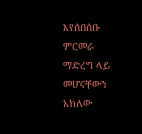እየሰበሰቡ ምርመራ ማድረግ ላይ መሆናቸውን አክለው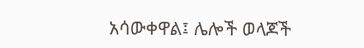አሳውቀዋል፤ ሌሎች ወላጆች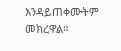እንዳይጠቀሙትም መክረዋል።